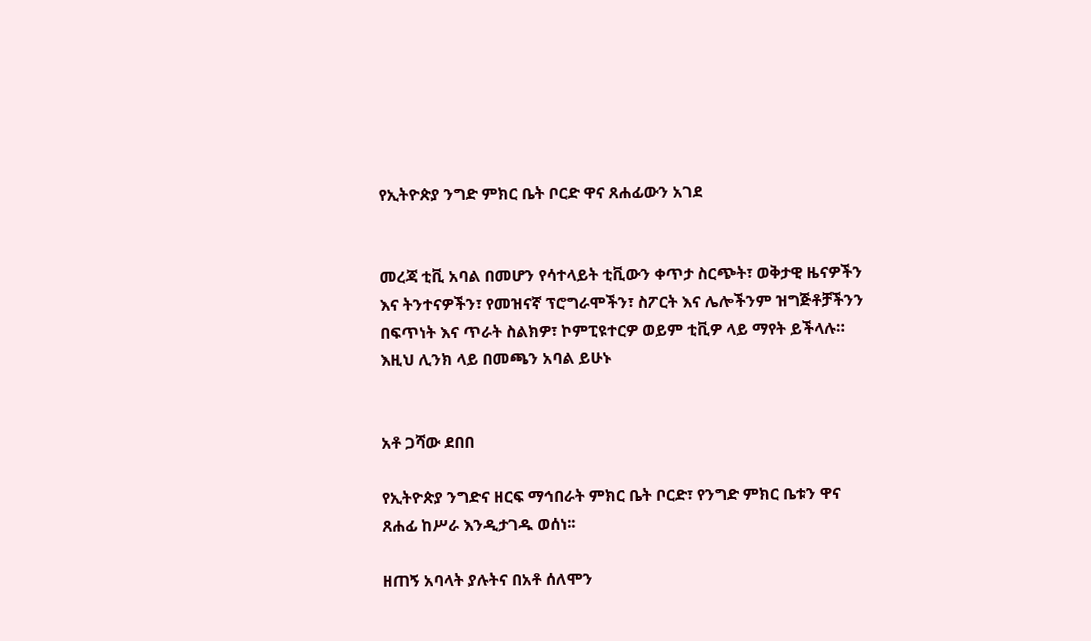የኢትዮጵያ ንግድ ምክር ቤት ቦርድ ዋና ጸሐፊውን አገደ


መረጃ ቲቪ አባል በመሆን የሳተላይት ቲቪውን ቀጥታ ስርጭት፣ ወቅታዊ ዜናዎችን እና ትንተናዎችን፣ የመዝናኛ ፕሮግራሞችን፣ ስፖርት እና ሌሎችንም ዝግጅቶቻችንን በፍጥነት እና ጥራት ስልክዎ፣ ኮምፒዩተርዎ ወይም ቲቪዎ ላይ ማየት ይችላሉ። እዚህ ሊንክ ላይ በመጫን አባል ይሁኑ


አቶ ጋሻው ደበበ

የኢትዮጵያ ንግድና ዘርፍ ማኅበራት ምክር ቤት ቦርድ፣ የንግድ ምክር ቤቱን ዋና ጸሐፊ ከሥራ እንዲታገዱ ወሰነ፡፡

ዘጠኝ አባላት ያሉትና በአቶ ሰለሞን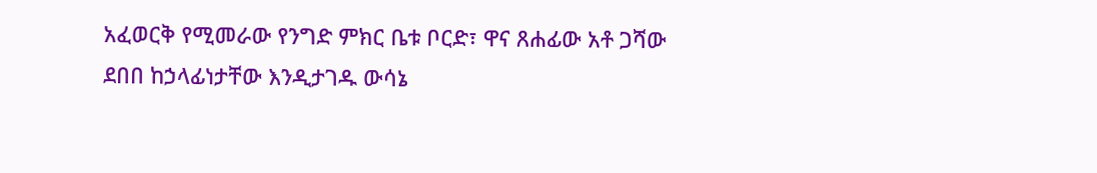አፈወርቅ የሚመራው የንግድ ምክር ቤቱ ቦርድ፣ ዋና ጸሐፊው አቶ ጋሻው ደበበ ከኃላፊነታቸው እንዲታገዱ ውሳኔ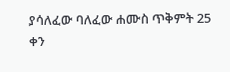ያሳለፈው ባለፈው ሐሙስ ጥቅምት 25 ቀን